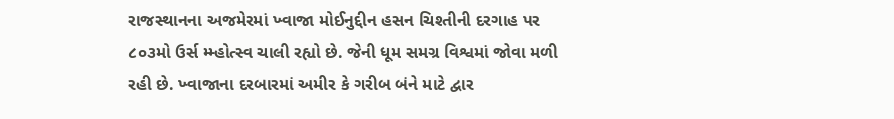રાજસ્થાનના અજમેરમાં ખ્વાજા મોઈનુદ્દીન હસન ચિશ્તીની દરગાહ પર ૮૦૩મો ઉર્સ મ્મ્હોત્સ્વ ચાલી રહ્યો છે. જેની ધૂમ સમગ્ર વિશ્વમાં જોવા મળી રહી છે. ખ્વાજાના દરબારમાં અમીર કે ગરીબ બંને માટે દ્વાર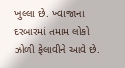ખુલ્લા છે. ખ્વાજાના દરબારમાં તમામ લોકો ઝોળી ફેલાવીને આવે છે.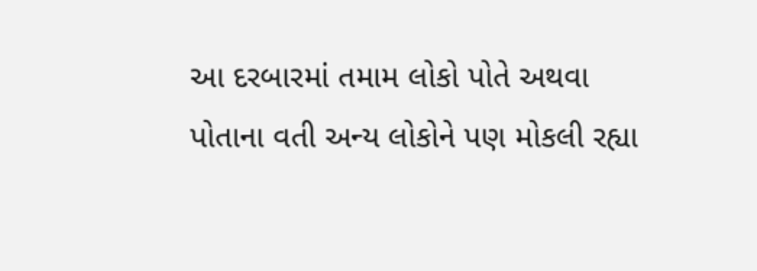આ દરબારમાં તમામ લોકો પોતે અથવા પોતાના વતી અન્ય લોકોને પણ મોકલી રહ્યા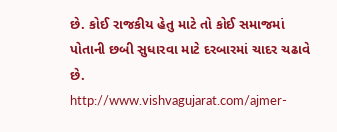છે. કોઈ રાજકીય હેતુ માટે તો કોઈ સમાજમાં પોતાની છબી સુધારવા માટે દરબારમાં ચાદર ચઢાવે છે.
http://www.vishvagujarat.com/ajmer-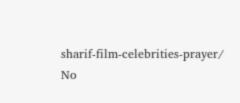sharif-film-celebrities-prayer/
No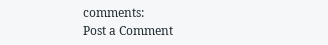comments:
Post a Comment